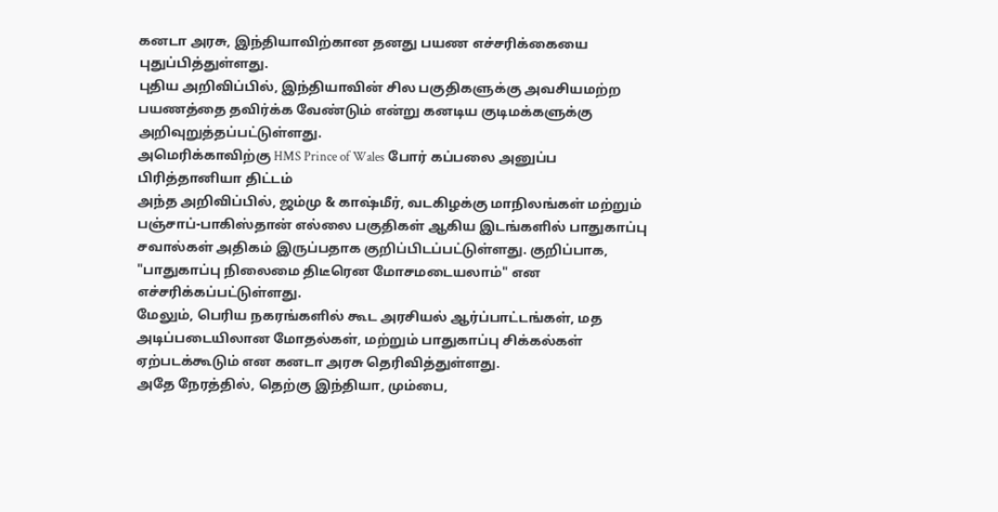கனடா அரசு, இந்தியாவிற்கான தனது பயண எச்சரிக்கையை புதுப்பித்துள்ளது.
புதிய அறிவிப்பில், இந்தியாவின் சில பகுதிகளுக்கு அவசியமற்ற பயணத்தை தவிர்க்க வேண்டும் என்று கனடிய குடிமக்களுக்கு அறிவுறுத்தப்பட்டுள்ளது.
அமெரிக்காவிற்கு HMS Prince of Wales போர் கப்பலை அனுப்ப பிரித்தானியா திட்டம்
அந்த அறிவிப்பில், ஜம்மு & காஷ்மீர், வடகிழக்கு மாநிலங்கள் மற்றும் பஞ்சாப்-பாகிஸ்தான் எல்லை பகுதிகள் ஆகிய இடங்களில் பாதுகாப்பு சவால்கள் அதிகம் இருப்பதாக குறிப்பிடப்பட்டுள்ளது. குறிப்பாக, "பாதுகாப்பு நிலைமை திடீரென மோசமடையலாம்" என எச்சரிக்கப்பட்டுள்ளது.
மேலும், பெரிய நகரங்களில் கூட அரசியல் ஆர்ப்பாட்டங்கள், மத அடிப்படையிலான மோதல்கள், மற்றும் பாதுகாப்பு சிக்கல்கள் ஏற்படக்கூடும் என கனடா அரசு தெரிவித்துள்ளது.
அதே நேரத்தில், தெற்கு இந்தியா, மும்பை,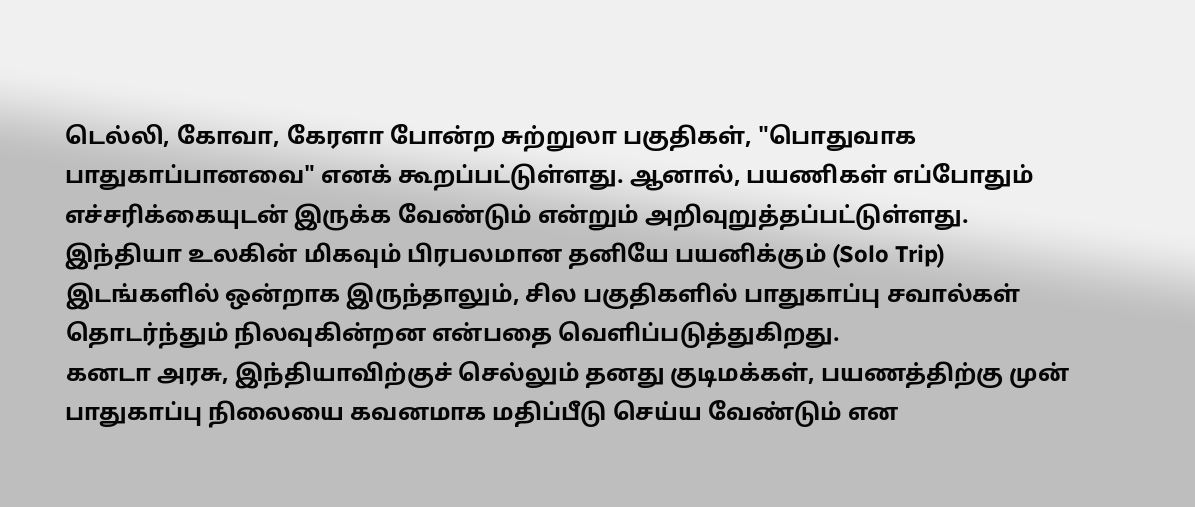டெல்லி, கோவா, கேரளா போன்ற சுற்றுலா பகுதிகள், "பொதுவாக பாதுகாப்பானவை" எனக் கூறப்பட்டுள்ளது. ஆனால், பயணிகள் எப்போதும் எச்சரிக்கையுடன் இருக்க வேண்டும் என்றும் அறிவுறுத்தப்பட்டுள்ளது.
இந்தியா உலகின் மிகவும் பிரபலமான தனியே பயனிக்கும் (Solo Trip) இடங்களில் ஒன்றாக இருந்தாலும், சில பகுதிகளில் பாதுகாப்பு சவால்கள் தொடர்ந்தும் நிலவுகின்றன என்பதை வெளிப்படுத்துகிறது.
கனடா அரசு, இந்தியாவிற்குச் செல்லும் தனது குடிமக்கள், பயணத்திற்கு முன் பாதுகாப்பு நிலையை கவனமாக மதிப்பீடு செய்ய வேண்டும் என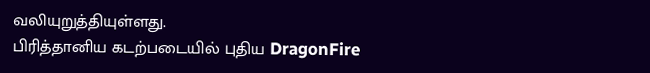வலியுறுத்தியுள்ளது.
பிரித்தானிய கடற்படையில் புதிய DragonFire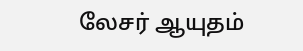லேசர் ஆயுதம்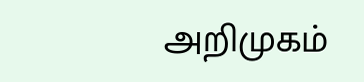அறிமுகம்